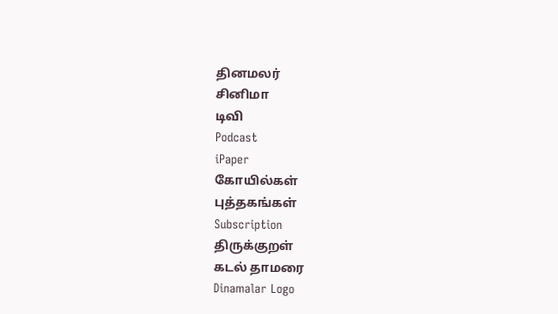தினமலர்
சினிமா
டிவி
Podcast
iPaper
கோயில்கள்
புத்தகங்கள்
Subscription
திருக்குறள்
கடல் தாமரை
Dinamalar Logo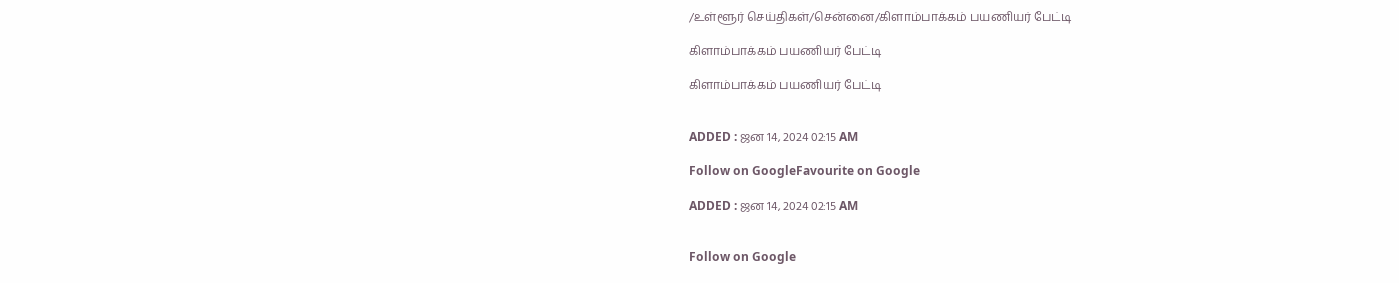/உள்ளூர் செய்திகள்/சென்னை/கிளாம்பாக்கம் பயணியர் பேட்டி

கிளாம்பாக்கம் பயணியர் பேட்டி

கிளாம்பாக்கம் பயணியர் பேட்டி


ADDED : ஜன 14, 2024 02:15 AM

Follow on GoogleFavourite on Google

ADDED : ஜன 14, 2024 02:15 AM


Follow on Google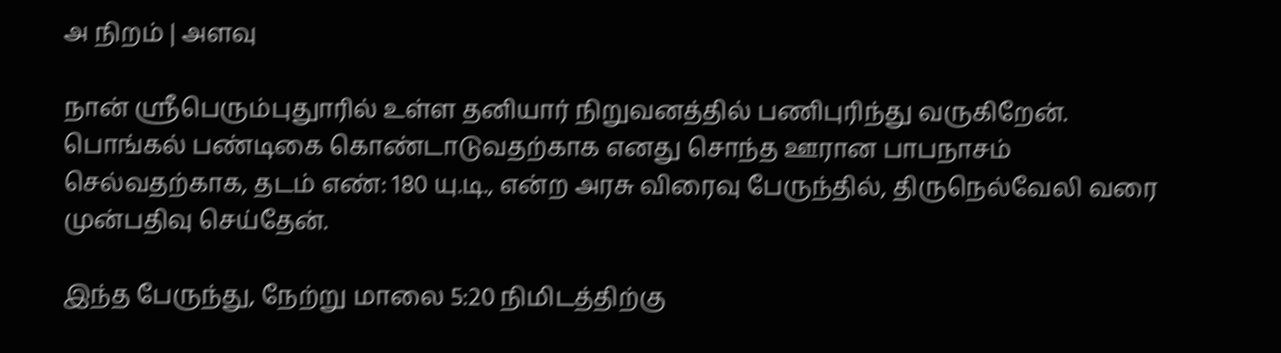அ நிறம் | அளவு

நான் ஸ்ரீபெரும்புதுாரில் உள்ள தனியார் நிறுவனத்தில் பணிபுரிந்து வருகிறேன். பொங்கல் பண்டிகை கொண்டாடுவதற்காக எனது சொந்த ஊரான பாபநாசம் செல்வதற்காக, தடம் எண்: 180 யு.டி., என்ற அரசு விரைவு பேருந்தில், திருநெல்வேலி வரை முன்பதிவு செய்தேன்.

இந்த பேருந்து, நேற்று மாலை 5:20 நிமிடத்திற்கு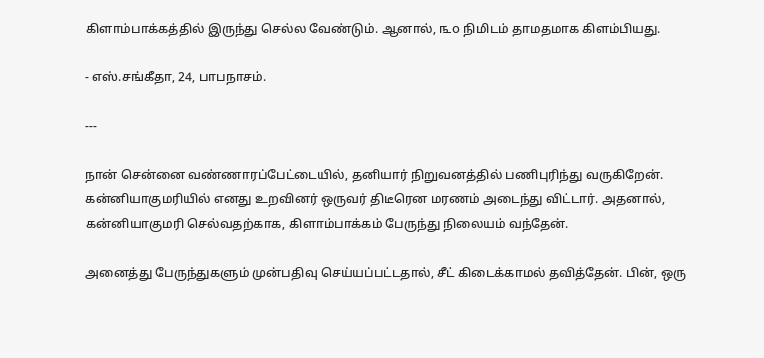கிளாம்பாக்கத்தில் இருந்து செல்ல வேண்டும். ஆனால், ௩௦ நிமிடம் தாமதமாக கிளம்பியது.

- எஸ்.சங்கீதா, 24, பாபநாசம்.

---

நான் சென்னை வண்ணாரப்பேட்டையில், தனியார் நிறுவனத்தில் பணிபுரிந்து வருகிறேன். கன்னியாகுமரியில் எனது உறவினர் ஒருவர் திடீரென மரணம் அடைந்து விட்டார். அதனால், கன்னியாகுமரி செல்வதற்காக, கிளாம்பாக்கம் பேருந்து நிலையம் வந்தேன்.

அனைத்து பேருந்துகளும் முன்பதிவு செய்யப்பட்டதால், சீட் கிடைக்காமல் தவித்தேன். பின், ஒரு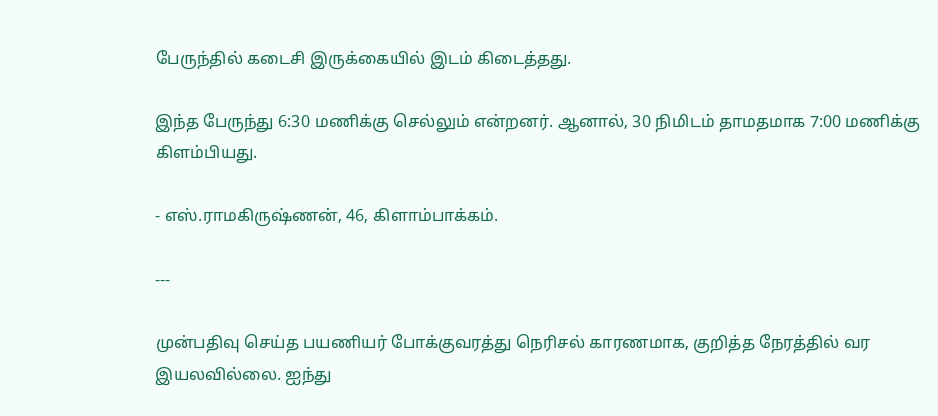பேருந்தில் கடைசி இருக்கையில் இடம் கிடைத்தது.

இந்த பேருந்து 6:30 மணிக்கு செல்லும் என்றனர். ஆனால், 30 நிமிடம் தாமதமாக 7:00 மணிக்கு கிளம்பியது.

- எஸ்.ராமகிருஷ்ணன், 46, கிளாம்பாக்கம்.

---

முன்பதிவு செய்த பயணியர் போக்குவரத்து நெரிசல் காரணமாக, குறித்த நேரத்தில் வர இயலவில்லை. ஐந்து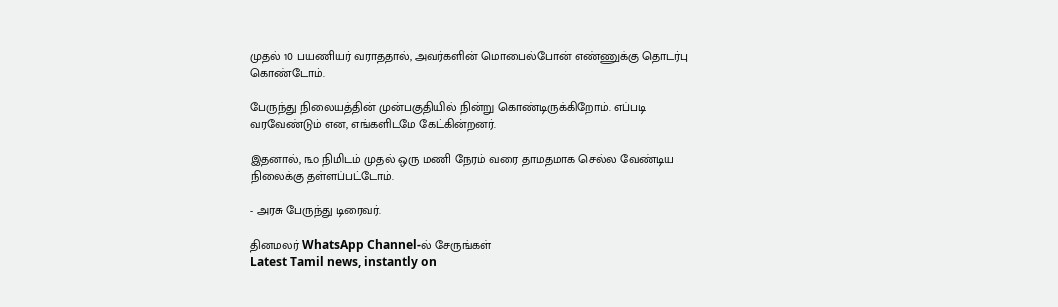முதல் 10 பயணியர் வராததால், அவர்களின் மொபைல்போன் எண்ணுக்கு தொடர்பு கொண்டோம்.

பேருந்து நிலையத்தின் முன்பகுதியில் நின்று கொண்டிருக்கிறோம். எப்படி வரவேண்டும் என, எங்களிடமே கேட்கின்றனர்.

இதனால், ௩௦ நிமிடம் முதல் ஒரு மணி நேரம் வரை தாமதமாக செல்ல வேண்டிய நிலைக்கு தள்ளப்பட்டோம்.

- அரசு பேருந்து டிரைவர்.

தினமலர் WhatsApp Channel-ல் சேருங்கள்
Latest Tamil news, instantly on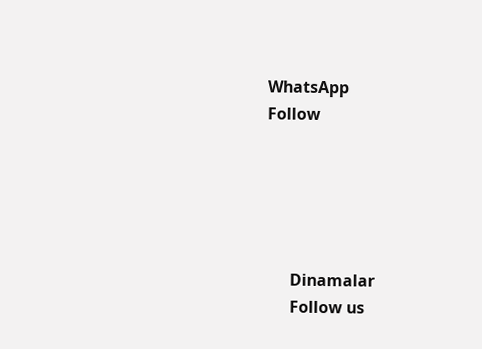WhatsApp
Follow





      Dinamalar
      Follow us